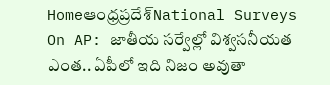Homeఆంధ్రప్రదేశ్‌National Surveys On AP: జాతీయ సర్వేల్లో విశ్వసనీయత ఎంత.. ఏపీలో ఇది నిజం అవుతా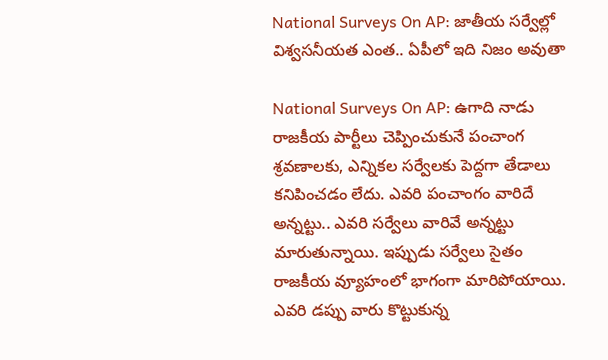National Surveys On AP: జాతీయ సర్వేల్లో విశ్వసనీయత ఎంత.. ఏపీలో ఇది నిజం అవుతా

National Surveys On AP: ఉగాది నాడు రాజకీయ పార్టీలు చెప్పించుకునే పంచాంగ శ్రవణాలకు, ఎన్నికల సర్వేలకు పెద్దగా తేడాలు కనిపించడం లేదు. ఎవరి పంచాంగం వారిదే అన్నట్టు.. ఎవరి సర్వేలు వారివే అన్నట్టు మారుతున్నాయి. ఇప్పుడు సర్వేలు సైతం రాజకీయ వ్యూహంలో భాగంగా మారిపోయాయి. ఎవరి డప్పు వారు కొట్టుకున్న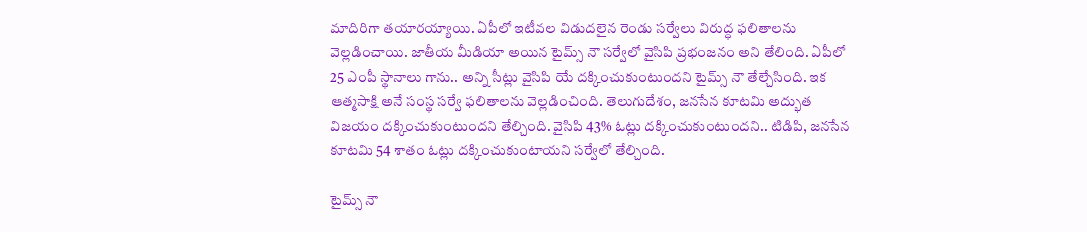మాదిరిగా తయారయ్యాయి. ఏపీలో ఇటీవల విడుదలైన రెండు సర్వేలు విరుద్ధ ఫలితాలను వెల్లడించాయి. జాతీయ మీడియా అయిన టైమ్స్ నౌ సర్వేలో వైసిపి ప్రభంజనం అని తేలింది. ఏపీలో 25 ఎంపీ స్థానాలు గాను.. అన్ని సీట్లు వైసిపి యే దక్కించుకుంటుందని టైమ్స్ నౌ తేల్చేసింది. ఇక ఆత్మసాక్షి అనే సంస్థ సర్వే ఫలితాలను వెల్లడించింది. తెలుగుదేశం, జనసేన కూటమి అద్భుత విజయం దక్కించుకుంటుందని తేల్చింది. వైసిపి 43% ఓట్లు దక్కించుకుంటుందని.. టిడిపి, జనసేన కూటమి 54 శాతం ఓట్లు దక్కించుకుంటాయని సర్వేలో తేల్చింది.

టైమ్స్ నౌ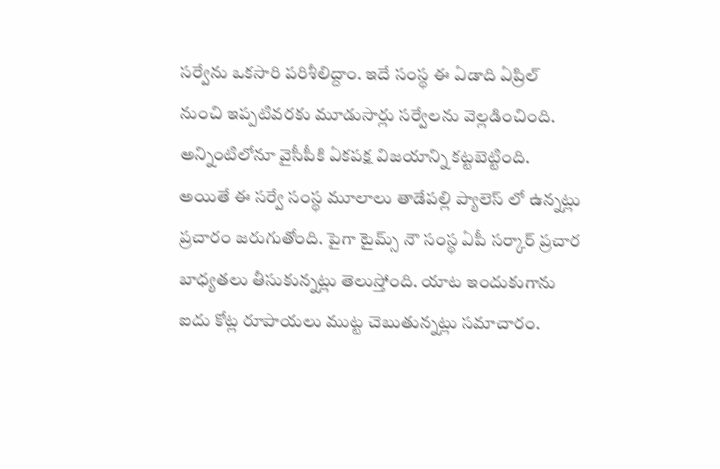సర్వేను ఒకసారి పరిశీలిద్దాం. ఇదే సంస్థ ఈ ఏడాది ఏప్రిల్ నుంచి ఇప్పటివరకు మూడుసార్లు సర్వేలను వెల్లడించింది. అన్నింటిలోనూ వైసీపీకి ఏకపక్ష విజయాన్ని కట్టబెట్టింది. అయితే ఈ సర్వే సంస్థ మూలాలు తాడేపల్లి ప్యాలెస్ లో ఉన్నట్లు ప్రచారం జరుగుతోంది. పైగా టైమ్స్ నౌ సంస్థ ఏపీ సర్కార్ ప్రచార బాధ్యతలు తీసుకున్నట్లు తెలుస్తోంది. యాట ఇందుకుగాను ఐదు కోట్ల రూపాయలు ముట్ట చెబుతున్నట్లు సమాచారం.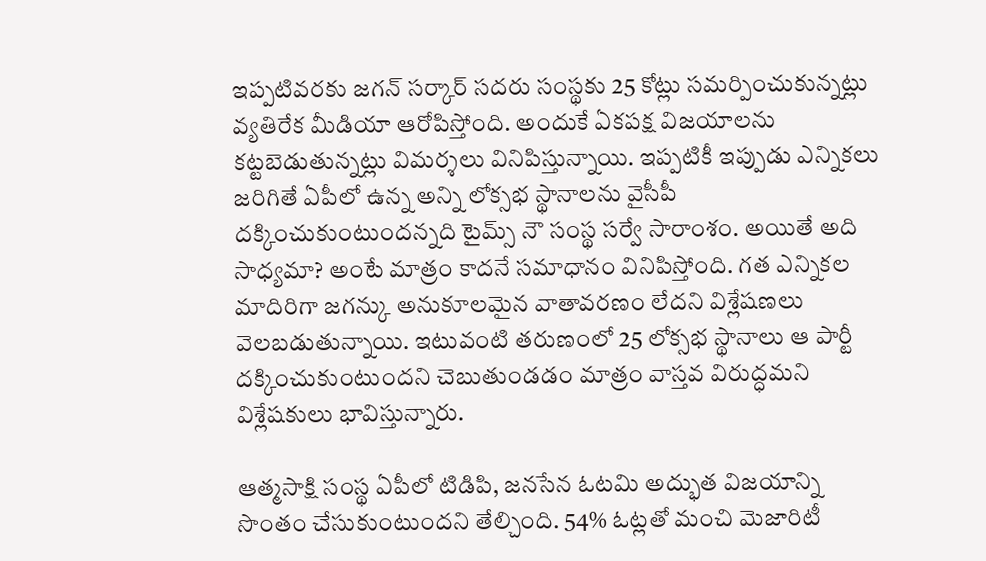ఇప్పటివరకు జగన్ సర్కార్ సదరు సంస్థకు 25 కోట్లు సమర్పించుకున్నట్లు వ్యతిరేక మీడియా ఆరోపిస్తోంది. అందుకే ఏకపక్ష విజయాలను కట్టబెడుతున్నట్లు విమర్శలు వినిపిస్తున్నాయి. ఇప్పటికీ ఇప్పుడు ఎన్నికలు జరిగితే ఏపీలో ఉన్న అన్ని లోక్సభ స్థానాలను వైసీపీ దక్కించుకుంటుందన్నది టైమ్స్ నౌ సంస్థ సర్వే సారాంశం. అయితే అది సాధ్యమా? అంటే మాత్రం కాదనే సమాధానం వినిపిస్తోంది. గత ఎన్నికల మాదిరిగా జగన్కు అనుకూలమైన వాతావరణం లేదని విశ్లేషణలు వెలబడుతున్నాయి. ఇటువంటి తరుణంలో 25 లోక్సభ స్థానాలు ఆ పార్టీ దక్కించుకుంటుందని చెబుతుండడం మాత్రం వాస్తవ విరుద్ధమని విశ్లేషకులు భావిస్తున్నారు.

ఆత్మసాక్షి సంస్థ ఏపీలో టిడిపి, జనసేన ఓటమి అద్భుత విజయాన్ని సొంతం చేసుకుంటుందని తేల్చింది. 54% ఓట్లతో మంచి మెజారిటీ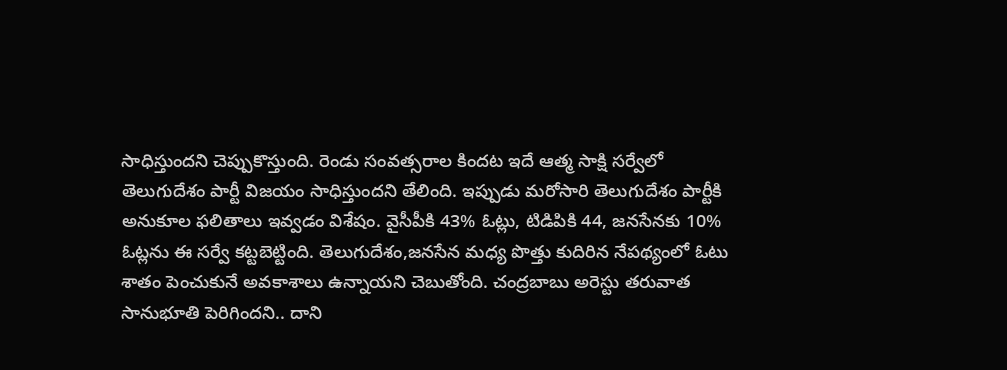సాధిస్తుందని చెప్పుకొస్తుంది. రెండు సంవత్సరాల కిందట ఇదే ఆత్మ సాక్షి సర్వేలో తెలుగుదేశం పార్టీ విజయం సాధిస్తుందని తేలింది. ఇప్పుడు మరోసారి తెలుగుదేశం పార్టీకి అనుకూల ఫలితాలు ఇవ్వడం విశేషం. వైసీపీకి 43% ఓట్లు, టిడిపికి 44, జనసేనకు 10% ఓట్లను ఈ సర్వే కట్టబెట్టింది. తెలుగుదేశం,జనసేన మధ్య పొత్తు కుదిరిన నేపథ్యంలో ఓటు శాతం పెంచుకునే అవకాశాలు ఉన్నాయని చెబుతోంది. చంద్రబాబు అరెస్టు తరువాత సానుభూతి పెరిగిందని.. దాని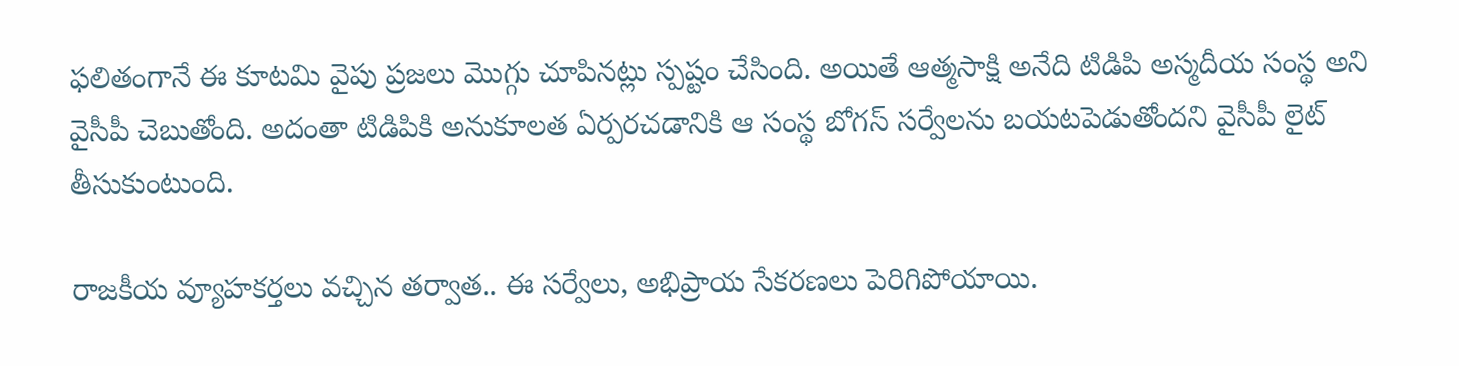ఫలితంగానే ఈ కూటమి వైపు ప్రజలు మొగ్గు చూపినట్లు స్పష్టం చేసింది. అయితే ఆత్మసాక్షి అనేది టిడిపి అస్మదీయ సంస్థ అని వైసీపీ చెబుతోంది. అదంతా టిడిపికి అనుకూలత ఏర్పరచడానికి ఆ సంస్థ బోగస్ సర్వేలను బయటపెడుతోందని వైసీపీ లైట్ తీసుకుంటుంది.

రాజకీయ వ్యూహకర్తలు వచ్చిన తర్వాత.. ఈ సర్వేలు, అభిప్రాయ సేకరణలు పెరిగిపోయాయి.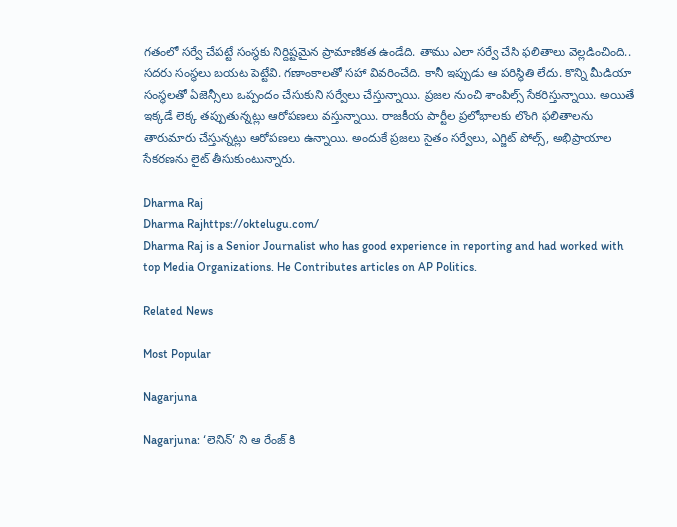గతంలో సర్వే చేపట్టే సంస్థకు నిర్దిష్టమైన ప్రామాణికత ఉండేది. తాము ఎలా సర్వే చేసి ఫలితాలు వెల్లడించింది.. సదరు సంస్థలు బయట పెట్టేవి. గణాంకాలతో సహా వివరించేది. కానీ ఇప్పుడు ఆ పరిస్థితి లేదు. కొన్ని మీడియా సంస్థలతో ఏజెన్సీలు ఒప్పందం చేసుకుని సర్వేలు చేస్తున్నాయి. ప్రజల నుంచి శాంపిల్స్ సేకరిస్తున్నాయి. అయితే ఇక్కడే లెక్క తప్పుతున్నట్లు ఆరోపణలు వస్తున్నాయి. రాజకీయ పార్టీల ప్రలోభాలకు లొంగి ఫలితాలను తారుమారు చేస్తున్నట్లు ఆరోపణలు ఉన్నాయి. అందుకే ప్రజలు సైతం సర్వేలు, ఎగ్జిట్ పోల్స్, అభిప్రాయాల సేకరణను లైట్ తీసుకుంటున్నారు.

Dharma Raj
Dharma Rajhttps://oktelugu.com/
Dharma Raj is a Senior Journalist who has good experience in reporting and had worked with top Media Organizations. He Contributes articles on AP Politics.

Related News

Most Popular

Nagarjuna

Nagarjuna: ‘లెనిన్’ ని ఆ రేంజ్ కి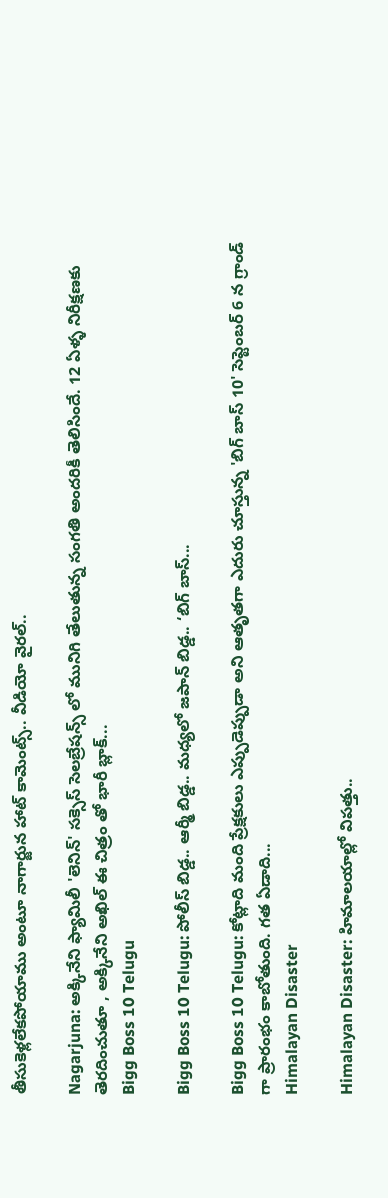తీసుకెళ్లలేకపోయాము అంటూ నాగార్జున హాట్ కామెంట్స్.. వీడియో వైరల్..

Nagarjuna: అక్కినేని ఫ్యామిలీ 'లెనిన్' సక్సెస్ సెలబ్రేషన్స్ లో మునిగి తేలుతున్న సంగతి అందరికీ తెలిసిందే. 12 ఏళ్ళ నిరీక్షణకు తెరదించుతూ , అక్కినేని అఖిల్ ఈ చిత్రం తో భారీ బ్లాక్...
Bigg Boss 10 Telugu

Bigg Boss 10 Telugu: పోలీస్ బిడ్డ.. ఆర్మీ బిడ్డ.. మధ్యలో జపాన్ బిడ్డ.. ‘బిగ్ బాస్...

Bigg Boss 10 Telugu: కోట్లాది మంది ప్రేక్షకులు ఎప్పుడెప్పుడా అని ఆతృతగా ఎదురు చూస్తున్న 'బిగ్ బాస్ 10' సెప్టెంబర్ 6 న గ్రాండ్ గా ప్రారంభం కాబోతుంది. గత ఏడాది...
Himalayan Disaster

Himalayan Disaster: హిమాలయాల్లో విపత్తు..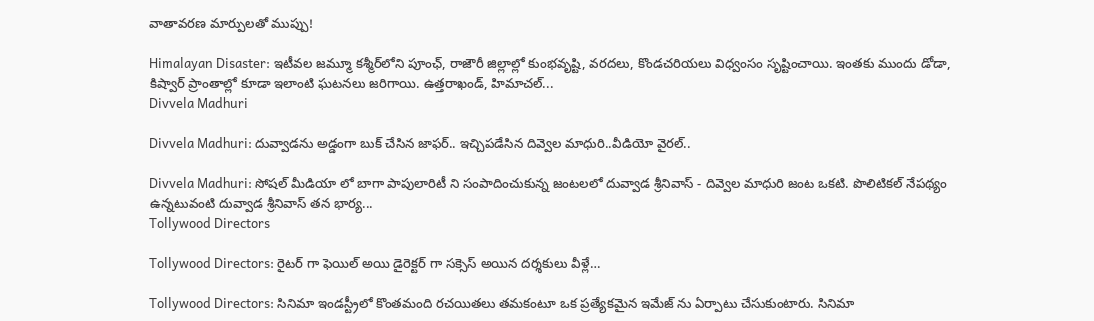వాతావరణ మార్పులతో ముప్పు!

Himalayan Disaster: ఇటీవల జమ్మూ కశ్మీర్‌లోని పూంఛ్, రాజౌరీ జిల్లాల్లో కుంభవృష్టి, వరదలు, కొండచరియలు విధ్వంసం సృష్టించాయి. ఇంతకు ముందు డోడా, కిష్వార్‌ ప్రాంతాల్లో కూడా ఇలాంటి ఘటనలు జరిగాయి. ఉత్తరాఖండ్, హిమాచల్‌...
Divvela Madhuri

Divvela Madhuri: దువ్వాడను అడ్డంగా బుక్ చేసిన జాఫర్.. ఇచ్చిపడేసిన దివ్వెల మాధురి..వీడియో వైరల్..

Divvela Madhuri: సోషల్ మీడియా లో బాగా పాపులారిటీ ని సంపాదించుకున్న జంటలలో దువ్వాడ శ్రీనివాస్ - దివ్వెల మాధురి జంట ఒకటి. పొలిటికల్ నేపథ్యం ఉన్నటువంటి దువ్వాడ శ్రీనివాస్ తన భార్య...
Tollywood Directors

Tollywood Directors: రైటర్ గా ఫెయిల్ అయి డైరెక్టర్ గా సక్సెస్ అయిన దర్శకులు వీళ్లే…

Tollywood Directors: సినిమా ఇండస్ట్రీలో కొంతమంది రచయితలు తమకంటూ ఒక ప్రత్యేకమైన ఇమేజ్ ను ఏర్పాటు చేసుకుంటారు. సినిమా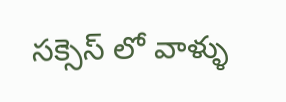సక్సెస్ లో వాళ్ళు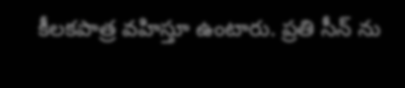కీలకపాత్ర వహిస్తూ ఉంటారు. ప్రతి సీన్ ను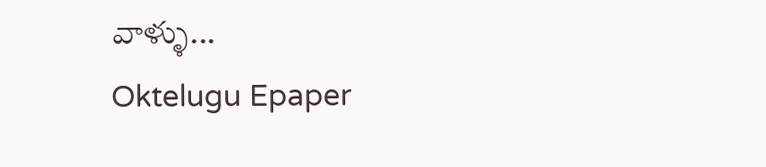వాళ్ళు...
Oktelugu Epaper